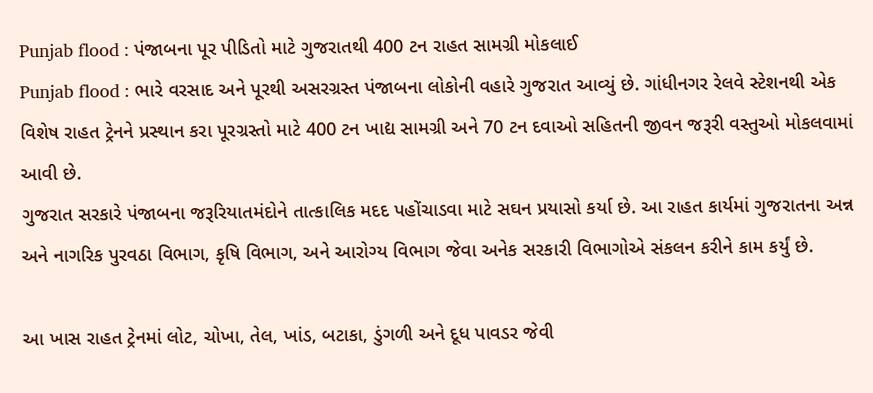Punjab flood : પંજાબના પૂર પીડિતો માટે ગુજરાતથી 400 ટન રાહત સામગ્રી મોકલાઈ
Punjab flood : ભારે વરસાદ અને પૂરથી અસરગ્રસ્ત પંજાબના લોકોની વહારે ગુજરાત આવ્યું છે. ગાંધીનગર રેલવે સ્ટેશનથી એક વિશેષ રાહત ટ્રેનને પ્રસ્થાન કરા પૂરગ્રસ્તો માટે 400 ટન ખાદ્ય સામગ્રી અને 70 ટન દવાઓ સહિતની જીવન જરૂરી વસ્તુઓ મોકલવામાં આવી છે.
ગુજરાત સરકારે પંજાબના જરૂરિયાતમંદોને તાત્કાલિક મદદ પહોંચાડવા માટે સઘન પ્રયાસો કર્યા છે. આ રાહત કાર્યમાં ગુજરાતના અન્ન અને નાગરિક પુરવઠા વિભાગ, કૃષિ વિભાગ, અને આરોગ્ય વિભાગ જેવા અનેક સરકારી વિભાગોએ સંકલન કરીને કામ કર્યું છે.

આ ખાસ રાહત ટ્રેનમાં લોટ, ચોખા, તેલ, ખાંડ, બટાકા, ડુંગળી અને દૂધ પાવડર જેવી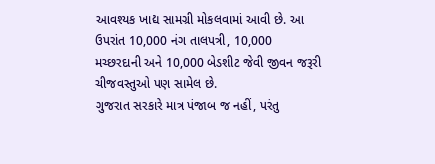આવશ્યક ખાદ્ય સામગ્રી મોકલવામાં આવી છે. આ ઉપરાંત 10,000 નંગ તાલપત્રી, 10,000 મચ્છરદાની અને 10,000 બેડશીટ જેવી જીવન જરૂરી ચીજવસ્તુઓ પણ સામેલ છે.
ગુજરાત સરકારે માત્ર પંજાબ જ નહીં, પરંતુ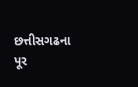છત્તીસગઢના પૂર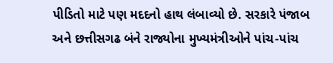પીડિતો માટે પણ મદદનો હાથ લંબાવ્યો છે. સરકારે પંજાબ અને છત્તીસગઢ બંને રાજ્યોના મુખ્યમંત્રીઓને પાંચ-પાંચ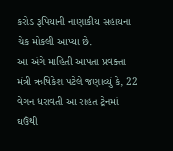કરોડ રૂપિયાની નાણાકીય સહાયના ચેક મોકલી આપ્યા છે.
આ અંગે માહિતી આપતા પ્રવક્તા મંત્રી ઋષિકેશ પટેલે જણાવ્યું કે, 22 વેગન ધરાવતી આ રાહત ટ્રેનમાં ઘઉંથી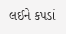લઈને કપડાં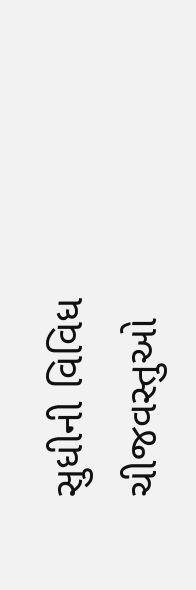સુધીની વિવિધ ચીજવસ્તુઓ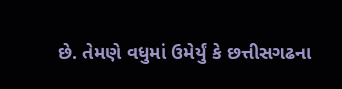છે. તેમણે વધુમાં ઉમેર્યું કે છત્તીસગઢના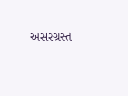અસરગ્રસ્ત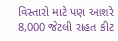વિસ્તારો માટે પણ આશરે 8,000 જેટલી રાહત કીટ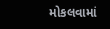મોકલવામાં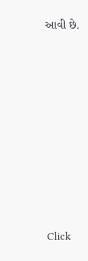આવી છે.












Click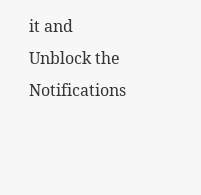it and Unblock the Notifications